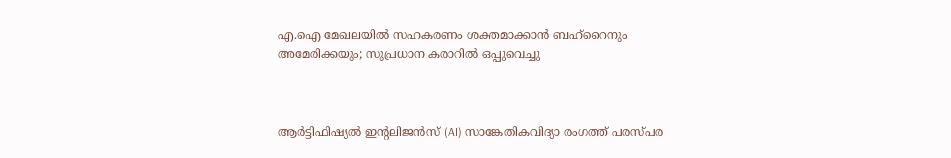എ.ഐ മേഖലയിൽ സഹകരണം ശക്തമാക്കാൻ ബഹ്‌റൈനും അമേരിക്കയും; സുപ്രധാന കരാറിൽ ഒപ്പുവെച്ചു



ആർട്ടിഫിഷ്യൽ ഇന്റലിജൻസ് (AI) സാങ്കേതികവിദ്യാ രംഗത്ത് പരസ്പര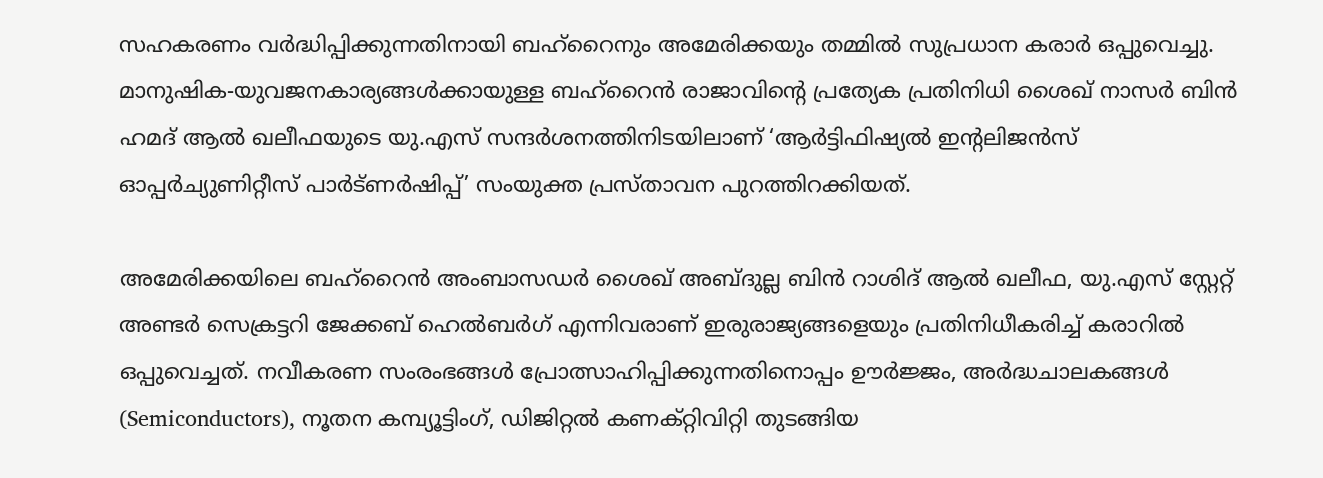സഹകരണം വർദ്ധിപ്പിക്കുന്നതിനായി ബഹ്‌റൈനും അമേരിക്കയും തമ്മിൽ സുപ്രധാന കരാർ ഒപ്പുവെച്ചു. മാനുഷിക-യുവജനകാര്യങ്ങൾക്കായുള്ള ബഹ്‌റൈൻ രാജാവിന്റെ പ്രത്യേക പ്രതിനിധി ശൈഖ് നാസർ ബിൻ ഹമദ് ആൽ ഖലീഫയുടെ യു.എസ് സന്ദർശനത്തിനിടയിലാണ് ‘ആർട്ടിഫിഷ്യൽ ഇന്റലിജൻസ് ഓപ്പർച്യുണിറ്റീസ് പാർട്ണർഷിപ്പ്’ സംയുക്ത പ്രസ്താവന പുറത്തിറക്കിയത്.

അമേരിക്കയിലെ ബഹ്‌റൈൻ അംബാസഡർ ശൈഖ് അബ്ദുല്ല ബിൻ റാശിദ് ആൽ ഖലീഫ, യു.എസ് സ്റ്റേറ്റ് അണ്ടർ സെക്രട്ടറി ജേക്കബ് ഹെൽബർഗ് എന്നിവരാണ് ഇരുരാജ്യങ്ങളെയും പ്രതിനിധീകരിച്ച് കരാറിൽ ഒപ്പുവെച്ചത്. നവീകരണ സംരംഭങ്ങൾ പ്രോത്സാഹിപ്പിക്കുന്നതിനൊപ്പം ഊർജ്ജം, അർദ്ധചാലകങ്ങൾ (Semiconductors), നൂതന കമ്പ്യൂട്ടിംഗ്, ഡിജിറ്റൽ കണക്റ്റിവിറ്റി തുടങ്ങിയ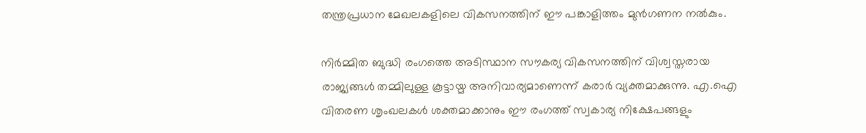തന്ത്രപ്രധാന മേഖലകളിലെ വികസനത്തിന് ഈ പങ്കാളിത്തം മുൻഗണന നൽകും.

നിർമ്മിത ബുദ്ധി രംഗത്തെ അടിസ്ഥാന സൗകര്യ വികസനത്തിന് വിശ്വസ്തരായ രാജ്യങ്ങൾ തമ്മിലുള്ള കൂട്ടായ്മ അനിവാര്യമാണെന്ന് കരാർ വ്യക്തമാക്കുന്നു. എ.ഐ വിതരണ ശൃംഖലകൾ ശക്തമാക്കാനും ഈ രംഗത്ത് സ്വകാര്യ നിക്ഷേപങ്ങളും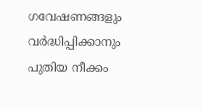ഗവേഷണങ്ങളും വർദ്ധിപ്പിക്കാനും പുതിയ നീക്കം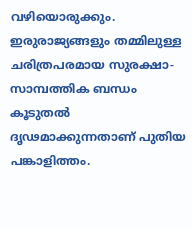വഴിയൊരുക്കും. ഇരുരാജ്യങ്ങളും തമ്മിലുള്ള ചരിത്രപരമായ സുരക്ഷാ-സാമ്പത്തിക ബന്ധം കൂടുതൽ ദൃഢമാക്കുന്നതാണ് പുതിയ പങ്കാളിത്തം.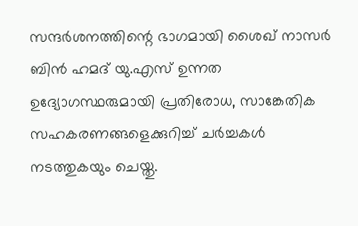സന്ദർശനത്തിന്റെ ഭാഗമായി ശൈഖ് നാസർ ബിൻ ഹമദ് യു.എസ് ഉന്നത ഉദ്യോഗസ്ഥരുമായി പ്രതിരോധ, സാങ്കേതിക സഹകരണങ്ങളെക്കുറിച്ച് ചർച്ചകൾ നടത്തുകയും ചെയ്തു.